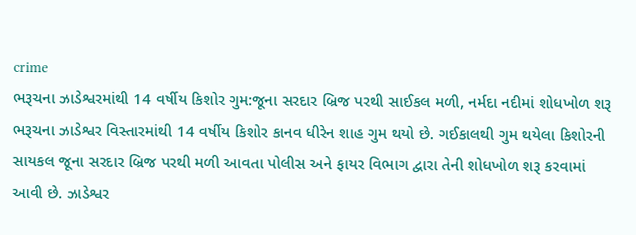crime
ભરૂચના ઝાડેશ્વરમાંથી 14 વર્ષીય કિશોર ગુમ:જૂના સરદાર બ્રિજ પરથી સાઈકલ મળી, નર્મદા નદીમાં શોધખોળ શરૂ
ભરૂચના ઝાડેશ્વર વિસ્તારમાંથી 14 વર્ષીય કિશોર કાનવ ધીરેન શાહ ગુમ થયો છે. ગઈકાલથી ગુમ થયેલા કિશોરની સાયકલ જૂના સરદાર બ્રિજ પરથી મળી આવતા પોલીસ અને ફાયર વિભાગ દ્વારા તેની શોધખોળ શરૂ કરવામાં આવી છે. ઝાડેશ્વર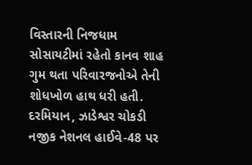વિસ્તારની નિજધામ સોસાયટીમાં રહેતો કાનવ શાહ ગુમ થતા પરિવારજનોએ તેની શોધખોળ હાથ ધરી હતી. દરમિયાન, ઝાડેશ્વર ચોકડી નજીક નેશનલ હાઈવે-48 પર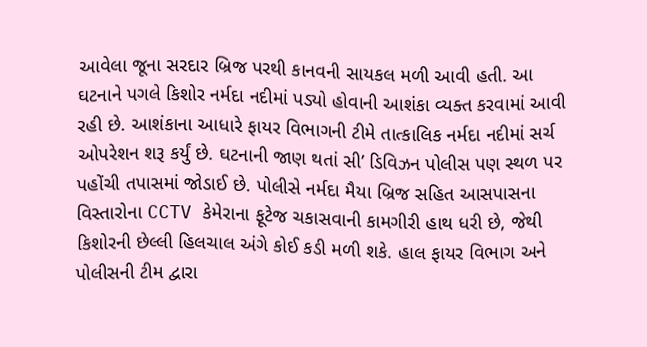આવેલા જૂના સરદાર બ્રિજ પરથી કાનવની સાયકલ મળી આવી હતી. આ ઘટનાને પગલે કિશોર નર્મદા નદીમાં પડ્યો હોવાની આશંકા વ્યક્ત કરવામાં આવી રહી છે. આશંકાના આધારે ફાયર વિભાગની ટીમે તાત્કાલિક નર્મદા નદીમાં સર્ચ ઓપરેશન શરૂ કર્યું છે. ઘટનાની જાણ થતાં સી’ ડિવિઝન પોલીસ પણ સ્થળ પર પહોંચી તપાસમાં જોડાઈ છે. પોલીસે નર્મદા મૈયા બ્રિજ સહિત આસપાસના વિસ્તારોના CCTV કેમેરાના ફૂટેજ ચકાસવાની કામગીરી હાથ ધરી છે, જેથી કિશોરની છેલ્લી હિલચાલ અંગે કોઈ કડી મળી શકે. હાલ ફાયર વિભાગ અને પોલીસની ટીમ દ્વારા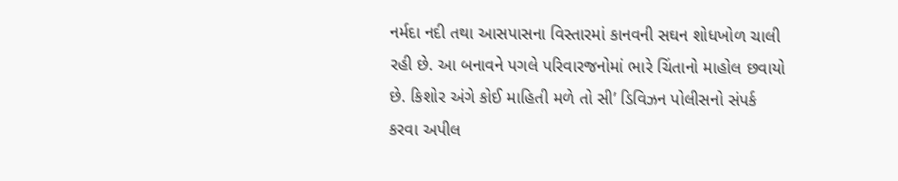નર્મદા નદી તથા આસપાસના વિસ્તારમાં કાનવની સઘન શોધખોળ ચાલી રહી છે. આ બનાવને પગલે પરિવારજનોમાં ભારે ચિંતાનો માહોલ છવાયો છે. કિશોર અંગે કોઈ માહિતી મળે તો સી’ ડિવિઝન પોલીસનો સંપર્ક કરવા અપીલ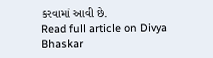કરવામાં આવી છે.
Read full article on Divya Bhaskar